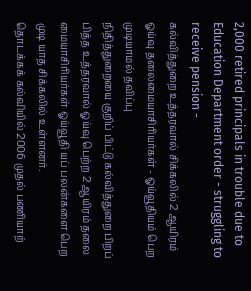2,000 retired principals in trouble due to Education Department order - struggling to receive pension -
கல்வித்துறை உத்தரவால் சிக்கலில் 2 ஆயிரம் ஓய்வு தலைமையாசிரியர்கள் - ஓய்வூதியம் பெற முடியாமல் தவிப்பு
நிதித்துறையை குறிப் பிட்டு கல்வித்துறை பிறப் பித்த உத்தரவால் ஓய்வு பெற்ற 2 ஆயிரம் தலை மையாசிரியர்கள் ஓய்வூதி யப் பலன்களை பெற முடி யாத சிக்கலில் உள்ளனர்.
தொடக்கக் கல்வியில் 2006 முதல் பணியாற்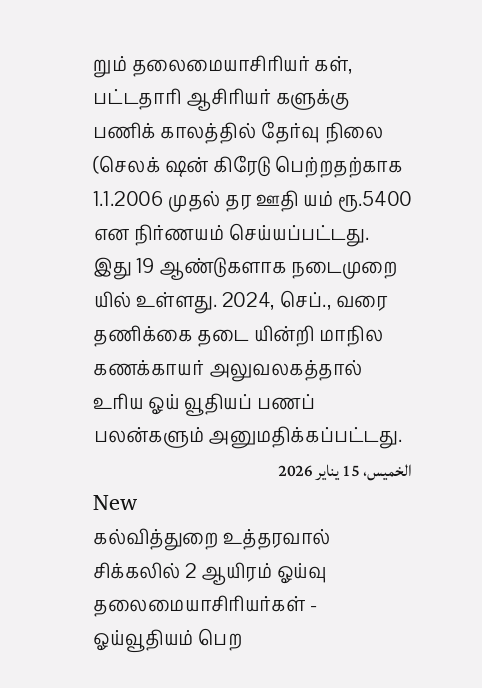றும் தலைமையாசிரியர் கள், பட்டதாரி ஆசிரியர் களுக்கு பணிக் காலத்தில் தேர்வு நிலை (செலக் ஷன் கிரேடு பெற்றதற்காக 1.1.2006 முதல் தர ஊதி யம் ரூ.5400 என நிர்ணயம் செய்யப்பட்டது.
இது 19 ஆண்டுகளாக நடைமுறை யில் உள்ளது. 2024, செப்., வரை தணிக்கை தடை யின்றி மாநில கணக்காயர் அலுவலகத்தால் உரிய ஓய் வூதியப் பணப் பலன்களும் அனுமதிக்கப்பட்டது.
الخميس، 15 يناير 2026
New
கல்வித்துறை உத்தரவால் சிக்கலில் 2 ஆயிரம் ஓய்வு தலைமையாசிரியர்கள் - ஓய்வூதியம் பெற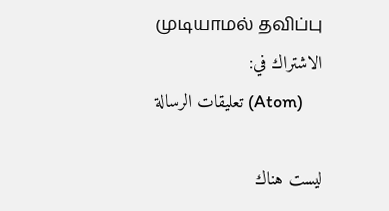முடியாமல் தவிப்பு
الاشتراك في:
تعليقات الرسالة (Atom)

ليست هناك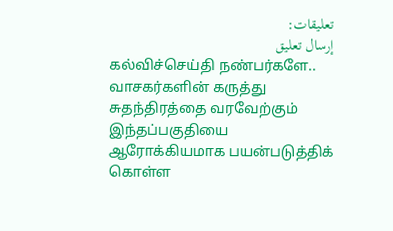تعليقات:
إرسال تعليق
கல்விச்செய்தி நண்பர்களே.. வாசகர்களின் கருத்து சுதந்திரத்தை வரவேற்கும் இந்தப்பகுதியை ஆரோக்கியமாக பயன்படுத்திக் கொள்ள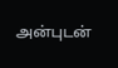அன்புடன்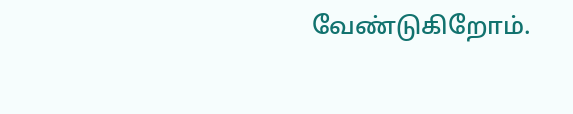வேண்டுகிறோம்.